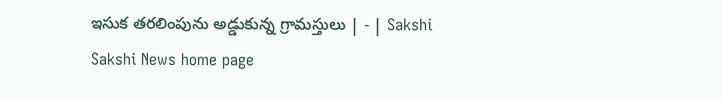ఇసుక తరలింపును అడ్డుకున్న గ్రామస్తులు | - | Sakshi
Sakshi News home page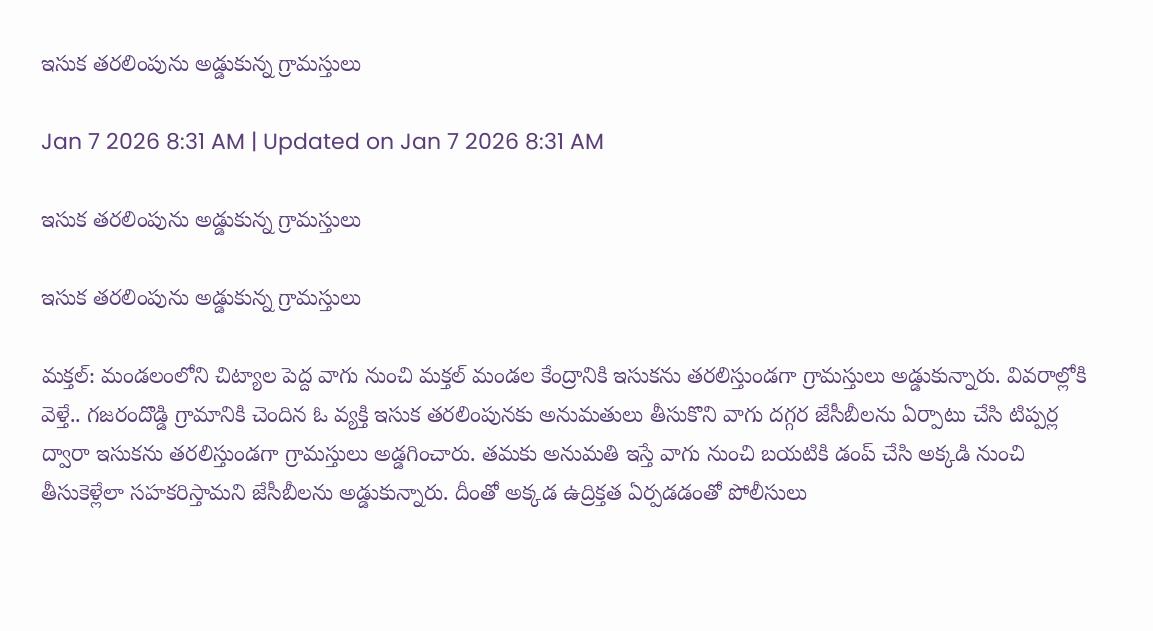ఇసుక తరలింపును అడ్డుకున్న గ్రామస్తులు

Jan 7 2026 8:31 AM | Updated on Jan 7 2026 8:31 AM

ఇసుక తరలింపును అడ్డుకున్న గ్రామస్తులు

ఇసుక తరలింపును అడ్డుకున్న గ్రామస్తులు

మక్తల్‌: మండలంలోని చిట్యాల పెద్ద వాగు నుంచి మక్తల్‌ మండల కేంద్రానికి ఇసుకను తరలిస్తుండగా గ్రామస్తులు అడ్డుకున్నారు. వివరాల్లోకి వెళ్తే.. గజరందొడ్డి గ్రామానికి చెందిన ఓ వ్యక్తి ఇసుక తరలింపునకు అనుమతులు తీసుకొని వాగు దగ్గర జేసీబీలను ఏర్పాటు చేసి టిప్పర్ల ద్వారా ఇసుకను తరలిస్తుండగా గ్రామస్తులు అడ్డగించారు. తమకు అనుమతి ఇస్తే వాగు నుంచి బయటికి డంప్‌ చేసి అక్కడి నుంచి తీసుకెళ్లేలా సహకరిస్తామని జేసీబీలను అడ్డుకున్నారు. దీంతో అక్కడ ఉద్రిక్తత ఏర్పడడంతో పోలీసులు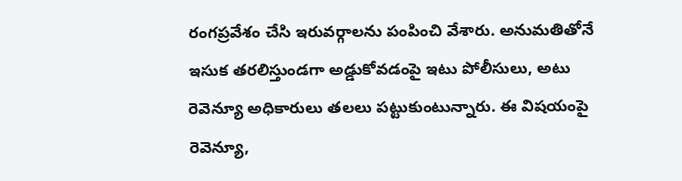రంగప్రవేశం చేసి ఇరువర్గాలను పంపించి వేశారు. అనుమతితోనే ఇసుక తరలిస్తుండగా అడ్డుకోవడంపై ఇటు పోలీసులు, అటు రెవెన్యూ అధికారులు తలలు పట్టుకుంటున్నారు. ఈ విషయంపై రెవెన్యూ,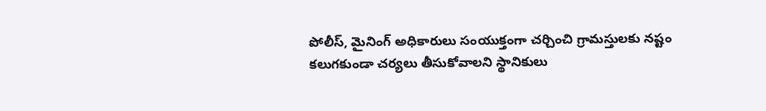పోలీస్‌, మైనింగ్‌ అధికారులు సంయుక్తంగా చర్చించి గ్రామస్తులకు నష్టం కలుగకుండా చర్యలు తీసుకోవాలని స్థానికులు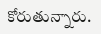కోరుతున్నారు.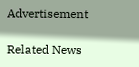Advertisement

Related News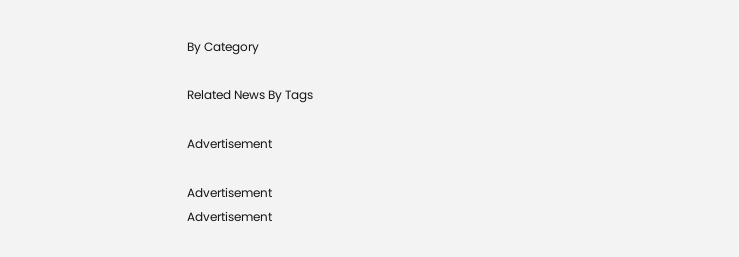By Category

Related News By Tags

Advertisement

Advertisement
Advertisement